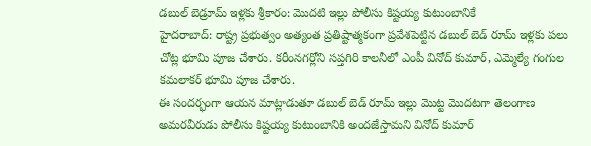డబుల్ బెడ్రూమ్ ఇళ్లకు శ్రీకారం: మొదటి ఇల్లు పోలీసు కిష్టయ్య కుటుంబానికే
హైదరాబాద్: రాష్ట్ర ప్రభుత్వం అత్యంత ప్రతిష్టాత్మకంగా ప్రవేశపెట్టిన డబుల్ బెడ్ రూమ్ ఇళ్లకు పలు చోట్ల భూమి పూజ చేశారు. కరీంనగర్లోని సప్తగిరి కాలనీలో ఎంపీ వినోద్ కుమార్, ఎమ్మెల్యే గంగుల కమలాకర్ భూమి పూజ చేశారు.
ఈ సందర్భంగా ఆయన మాట్లాడుతూ డబుల్ బెడ్ రూమ్ ఇల్లు మొట్ట మొదటగా తెలంగాణ అమరవీరుడు పోలీసు కిష్టయ్య కుటుంబానికి అందజేస్తామని వినోద్ కుమార్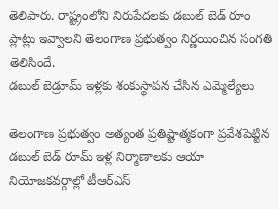తెలిపారు. రాష్ట్రంలోని నిరుపేదలకు డబుల్ బెడ్ రూం ప్లాట్లు ఇవ్వాలని తెలంగాణ ప్రభుత్వం నిర్ణయించిన సంగతి తెలిసిందే.
డబుల్ బెడ్రూమ్ ఇళ్లకు శంకుస్థాపన చేసిన ఎమ్మెల్యేలు

తెలంగాణ ప్రభుత్వం అత్యంత ప్రతిష్టాత్మకంగా ప్రవేశపెట్టిన డబుల్ బెడ్ రూమ్ ఇళ్ల నిర్మాణాలకు ఆయా నియోజకవర్గాల్లో టీఆర్ఎస్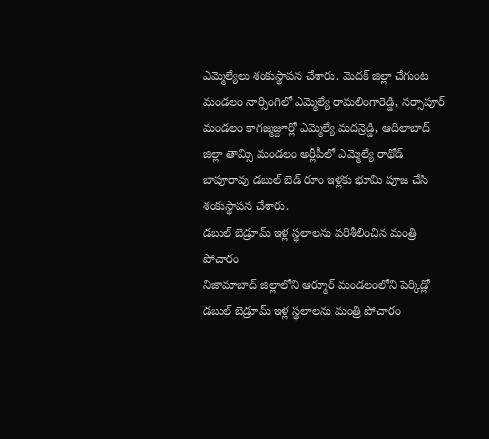ఎమ్మెల్యేలు శంకుస్థాపన చేశారు. మెదక్ జిల్లా చేగుంట మండలం నార్సింగిలో ఎమ్మెల్యే రామలింగారెడ్డి, నర్సాపూర్ మండలం కాగజ్మజ్దూర్లో ఎమ్మెల్యే మదన్రెడ్డి, ఆదిలాబాద్ జిల్లా తామ్సి మండలం అర్లీపీలో ఎమ్మెల్యే రాథోడ్ బాపూరావు డబుల్ బెడ్ రూం ఇళ్లకు భూమి పూజ చేసి శంకుస్థాపన చేశారు.
డబుల్ బెడ్రూమ్ ఇళ్ల స్థలాలను పరిశీలించిన మంత్రి పోచారం
నిజామాబాద్ జిల్లాలోని ఆర్మూర్ మండలంలోని పెర్కిడ్లో డబుల్ బెడ్రూమ్ ఇళ్ల స్థలాలను మంత్రి పోచారం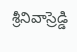శ్రీనివాస్రెడ్డి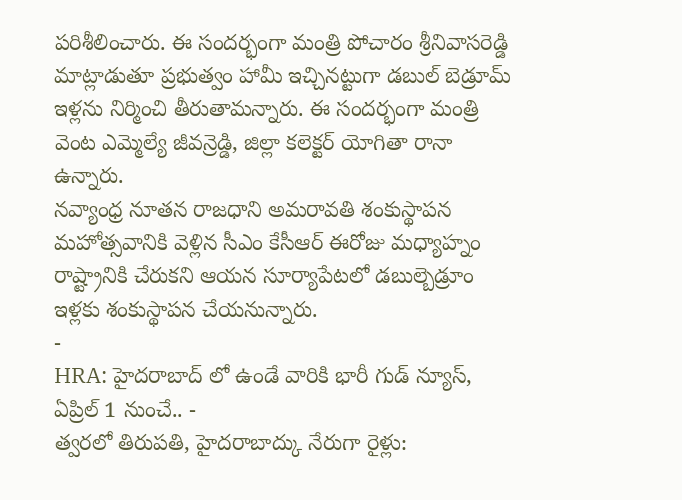పరిశీలించారు. ఈ సందర్భంగా మంత్రి పోచారం శ్రీనివాసరెడ్డి మాట్లాడుతూ ప్రభుత్వం హామీ ఇచ్చినట్టుగా డబుల్ బెడ్రూమ్ ఇళ్లను నిర్మించి తీరుతామన్నారు. ఈ సందర్భంగా మంత్రి వెంట ఎమ్మెల్యే జీవన్రెడ్డి, జిల్లా కలెక్టర్ యోగితా రానా ఉన్నారు.
నవ్యాంధ్ర నూతన రాజధాని అమరావతి శంకుస్థాపన మహోత్సవానికి వెళ్లిన సీఎం కేసీఆర్ ఈరోజు మధ్యాహ్నం రాష్ట్రానికి చేరుకని ఆయన సూర్యాపేటలో డబుల్బెడ్రూం ఇళ్లకు శంకుస్థాపన చేయనున్నారు.
-
HRA: హైదరాబాద్ లో ఉండే వారికి భారీ గుడ్ న్యూస్, ఏప్రిల్ 1 నుంచే.. -
త్వరలో తిరుపతి, హైదరాబాద్కు నేరుగా రైళ్లు: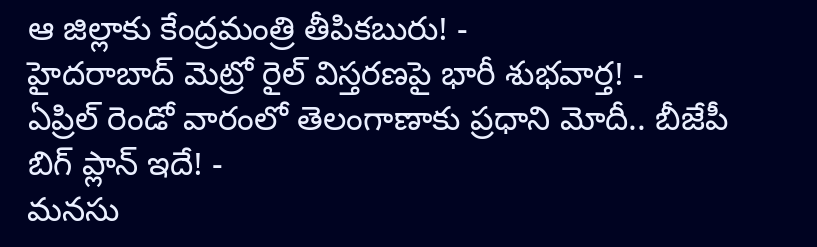ఆ జిల్లాకు కేంద్రమంత్రి తీపికబురు! -
హైదరాబాద్ మెట్రో రైల్ విస్తరణపై భారీ శుభవార్త! -
ఏప్రిల్ రెండో వారంలో తెలంగాణాకు ప్రధాని మోదీ.. బీజేపీ బిగ్ ప్లాన్ ఇదే! -
మనసు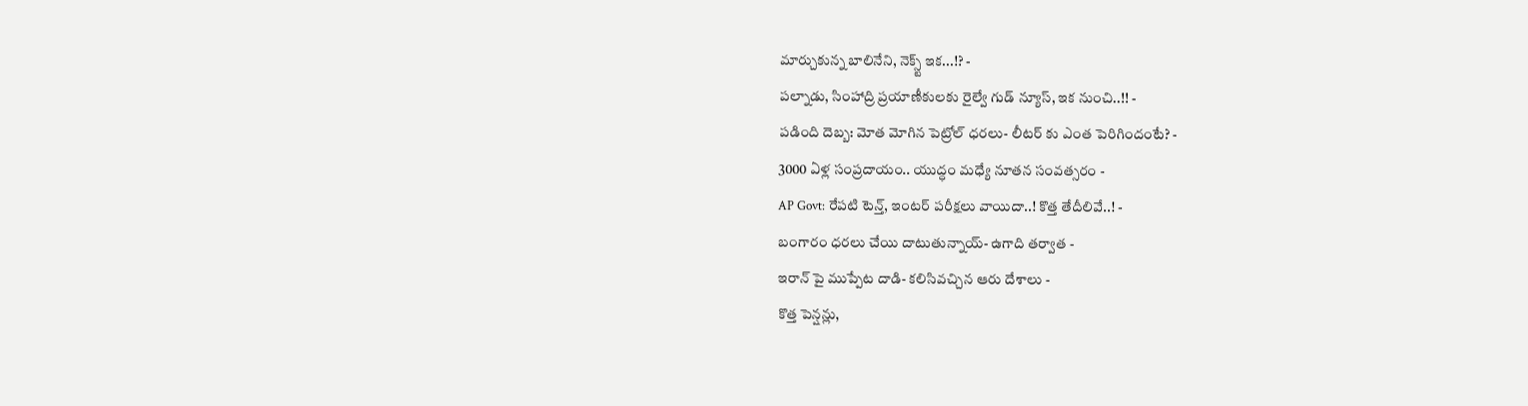మార్చుకున్న బాలినేని, నెక్స్ట్ ఇక...!? -
పల్నాడు, సింహాద్రి ప్రయాణీకులకు రైల్వే గుడ్ న్యూస్, ఇక నుంచి..!! -
పడింది దెబ్బ: మోత మోగిన పెట్రోల్ ధరలు- లీటర్ కు ఎంత పెరిగిందంటే? -
3000 ఏళ్ల సంప్రదాయం.. యుద్ధం మధ్యే నూతన సంవత్సరం -
AP Govt: రేపటి టెన్త్, ఇంటర్ పరీక్షలు వాయిదా..! కొత్త తేదీలివే..! -
బంగారం ధరలు చేయి దాటుతున్నాయ్- ఉగాది తర్వాత -
ఇరాన్ పై ముప్పేట దాడి- కలిసివచ్చిన ఆరు దేశాలు -
కొత్త పెన్షన్లు,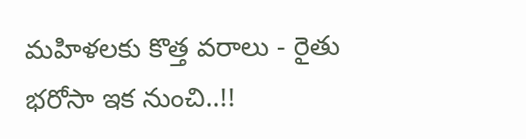మహిళలకు కొత్త వరాలు - రైతు భరోసా ఇక నుంచి..!!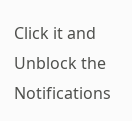Click it and Unblock the Notifications